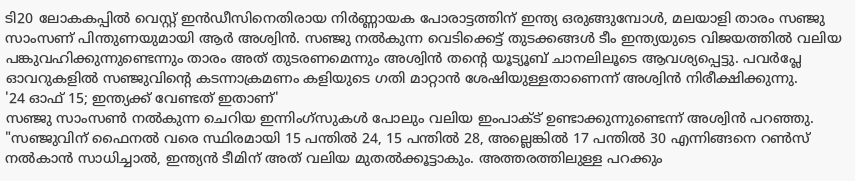ടി20 ലോകകപ്പിൽ വെസ്റ്റ് ഇൻഡീസിനെതിരായ നിർണ്ണായക പോരാട്ടത്തിന് ഇന്ത്യ ഒരുങ്ങുമ്പോൾ, മലയാളി താരം സഞ്ജു സാംസണ് പിന്തുണയുമായി ആർ അശ്വിൻ. സഞ്ജു നൽകുന്ന വെടിക്കെട്ട് തുടക്കങ്ങൾ ടീം ഇന്ത്യയുടെ വിജയത്തിൽ വലിയ പങ്കുവഹിക്കുന്നുണ്ടെന്നും താരം അത് തുടരണമെന്നും അശ്വിൻ തന്റെ യൂട്യൂബ് ചാനലിലൂടെ ആവശ്യപ്പെട്ടു. പവർപ്ലേ ഓവറുകളിൽ സഞ്ജുവിന്റെ കടന്നാക്രമണം കളിയുടെ ഗതി മാറ്റാൻ ശേഷിയുള്ളതാണെന്ന് അശ്വിൻ നിരീക്ഷിക്കുന്നു.
'24 ഓഫ് 15; ഇന്ത്യക്ക് വേണ്ടത് ഇതാണ്'
സഞ്ജു സാംസൺ നൽകുന്ന ചെറിയ ഇന്നിംഗ്സുകൾ പോലും വലിയ ഇംപാക്ട് ഉണ്ടാക്കുന്നുണ്ടെന്ന് അശ്വിൻ പറഞ്ഞു. "സഞ്ജുവിന് ഫൈനൽ വരെ സ്ഥിരമായി 15 പന്തിൽ 24, 15 പന്തിൽ 28, അല്ലെങ്കിൽ 17 പന്തിൽ 30 എന്നിങ്ങനെ റൺസ് നൽകാൻ സാധിച്ചാൽ, ഇന്ത്യൻ ടീമിന് അത് വലിയ മുതൽക്കൂട്ടാകും. അത്തരത്തിലുള്ള പറക്കും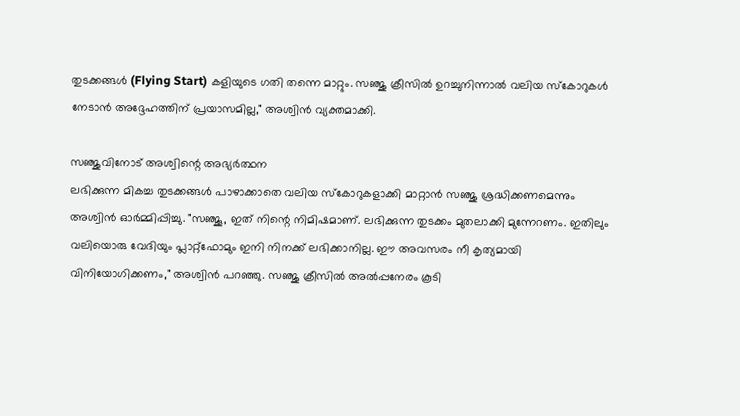തുടക്കങ്ങൾ (Flying Start) കളിയുടെ ഗതി തന്നെ മാറ്റും. സഞ്ജു ക്രീസിൽ ഉറച്ചുനിന്നാൽ വലിയ സ്കോറുകൾ നേടാൻ അദ്ദേഹത്തിന് പ്രയാസമില്ല," അശ്വിൻ വ്യക്തമാക്കി.

സഞ്ജുവിനോട് അശ്വിന്റെ അഭ്യർത്ഥന
ലഭിക്കുന്ന മികച്ച തുടക്കങ്ങൾ പാഴാക്കാതെ വലിയ സ്കോറുകളാക്കി മാറ്റാൻ സഞ്ജു ശ്രദ്ധിക്കണമെന്നും അശ്വിൻ ഓർമ്മിപ്പിച്ചു. "സഞ്ജൂ, ഇത് നിന്റെ നിമിഷമാണ്. ലഭിക്കുന്ന തുടക്കം മുതലാക്കി മുന്നേറണം. ഇതിലും വലിയൊരു വേദിയും പ്ലാറ്റ്ഫോമും ഇനി നിനക്ക് ലഭിക്കാനില്ല. ഈ അവസരം നീ കൃത്യമായി വിനിയോഗിക്കണം," അശ്വിൻ പറഞ്ഞു. സഞ്ജു ക്രീസിൽ അൽപ്പനേരം കൂടി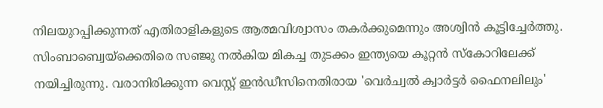നിലയുറപ്പിക്കുന്നത് എതിരാളികളുടെ ആത്മവിശ്വാസം തകർക്കുമെന്നും അശ്വിൻ കൂട്ടിച്ചേർത്തു.
സിംബാബ്വെയ്ക്കെതിരെ സഞ്ജു നൽകിയ മികച്ച തുടക്കം ഇന്ത്യയെ കൂറ്റൻ സ്കോറിലേക്ക് നയിച്ചിരുന്നു. വരാനിരിക്കുന്ന വെസ്റ്റ് ഇൻഡീസിനെതിരായ 'വെർച്വൽ ക്വാർട്ടർ ഫൈനലിലും'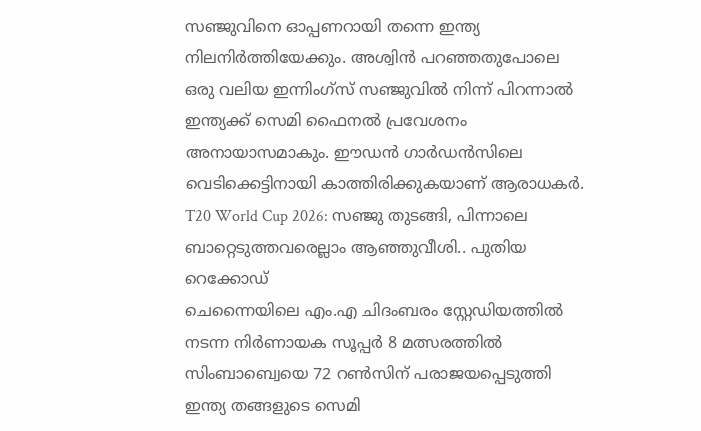സഞ്ജുവിനെ ഓപ്പണറായി തന്നെ ഇന്ത്യ നിലനിർത്തിയേക്കും. അശ്വിൻ പറഞ്ഞതുപോലെ ഒരു വലിയ ഇന്നിംഗ്സ് സഞ്ജുവിൽ നിന്ന് പിറന്നാൽ ഇന്ത്യക്ക് സെമി ഫൈനൽ പ്രവേശനം അനായാസമാകും. ഈഡൻ ഗാർഡൻസിലെ വെടിക്കെട്ടിനായി കാത്തിരിക്കുകയാണ് ആരാധകർ.
T20 World Cup 2026: സഞ്ജു തുടങ്ങി, പിന്നാലെ ബാറ്റെടുത്തവരെല്ലാം ആഞ്ഞുവീശി.. പുതിയ റെക്കോഡ്
ചെന്നൈയിലെ എം.എ ചിദംബരം സ്റ്റേഡിയത്തിൽ നടന്ന നിർണായക സൂപ്പർ 8 മത്സരത്തിൽ സിംബാബ്വെയെ 72 റൺസിന് പരാജയപ്പെടുത്തി ഇന്ത്യ തങ്ങളുടെ സെമി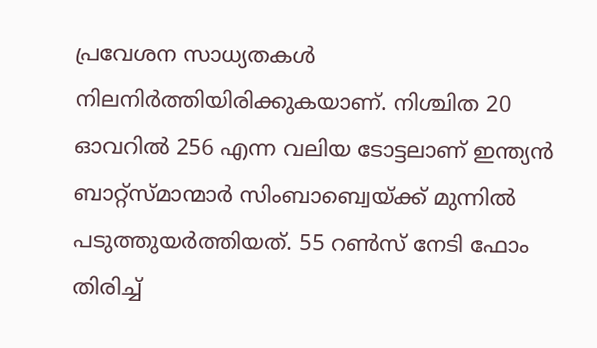പ്രവേശന സാധ്യതകൾ നിലനിർത്തിയിരിക്കുകയാണ്. നിശ്ചിത 20 ഓവറിൽ 256 എന്ന വലിയ ടോട്ടലാണ് ഇന്ത്യൻ ബാറ്റ്സ്മാന്മാർ സിംബാബ്വെയ്ക്ക് മുന്നിൽ പടുത്തുയർത്തിയത്. 55 റൺസ് നേടി ഫോം തിരിച്ച്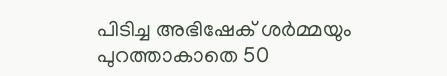പിടിച്ച അഭിഷേക് ശർമ്മയും പുറത്താകാതെ 50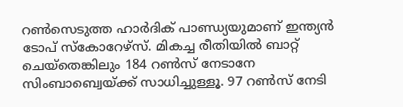റൺസെടുത്ത ഹാർദിക് പാണ്ഡ്യയുമാണ് ഇന്ത്യൻ ടോപ് സ്കോറേഴ്സ്. മികച്ച രീതിയിൽ ബാറ്റ് ചെയ്തെങ്കിലും 184 റൺസ് നേടാനേ സിംബാബ്വെയ്ക്ക് സാധിച്ചുള്ളൂ. 97 റൺസ് നേടി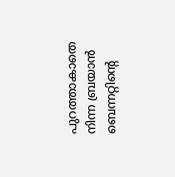പുറത്താകാതെ നിന്ന ബ്രയാൻ ബെന്നറ്റിന്റെ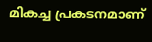മികച്ച പ്രകടനമാണ്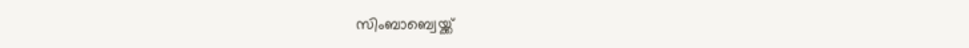സിംബാബ്വെയ്ക്ക്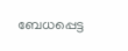ബേധപ്പെട്ട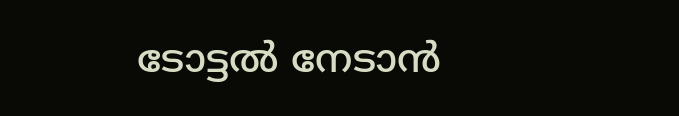ടോട്ടൽ നേടാൻ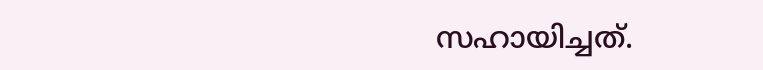സഹായിച്ചത്.